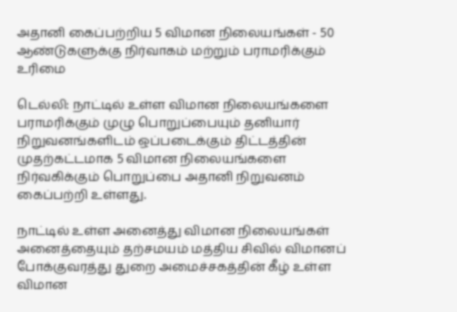அதானி கைப்பற்றிய 5 விமான நிலையங்கள் - 50 ஆண்டுகளுக்கு நிர்வாகம் மற்றும் பராமரிக்கும் உரிமை

டெல்லி: நாட்டில் உள்ள விமான நிலையங்களை பராமரிக்கும் முழு பொறுப்பையும் தனியார் நிறுவனங்களிடம் ஒப்படைக்கும் திட்டத்தின் முதற்கட்டமாக 5 விமான நிலையங்களை நிர்வகிக்கும் பொறுப்பை அதானி நிறுவனம் கைப்பற்றி உள்ளது.

நாட்டில் உள்ள அனைத்து விமான நிலையங்கள் அனைத்தையும் தற்சமயம் மத்திய சிவில் விமானப் போக்குவரத்து துறை அமைச்சகத்தின் கீழ் உள்ள விமான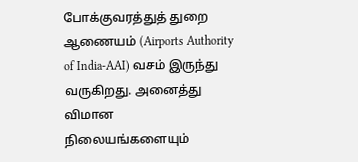போக்குவரத்துத் துறை ஆணையம் (Airports Authority of India-AAI) வசம் இருந்து வருகிறது. அனைத்து விமான நிலையங்களையும்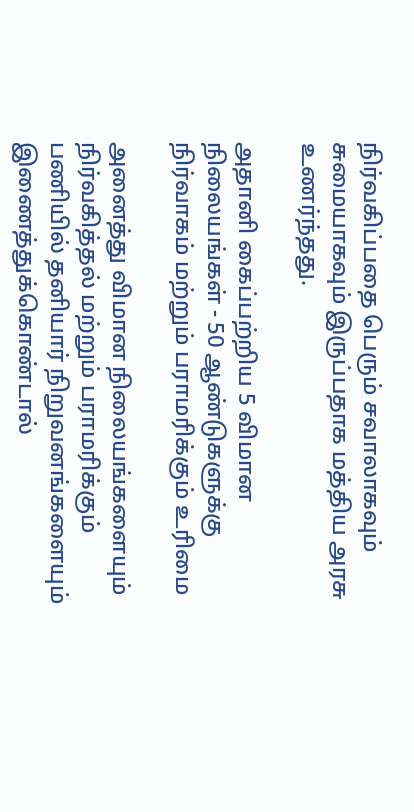நிர்வகிப்பதை பெரும் சவாலாகவும் சுமையாகவும் இருப்பதாக மத்திய அரசு உணர்ந்தது.

அதானி கைப்பற்றிய 5 விமான நிலையங்கள் - 50 ஆண்டுகளுக்கு நிர்வாகம் மற்றும் பராமரிக்கும் உரிமை

அனைத்து விமான நிலையங்களையும் நிர்வகித்தல் மற்றும் பராமரிக்கும் பணியில் தனியார் நிறுவனங்களையும் இணைத்துக்கொண்டால்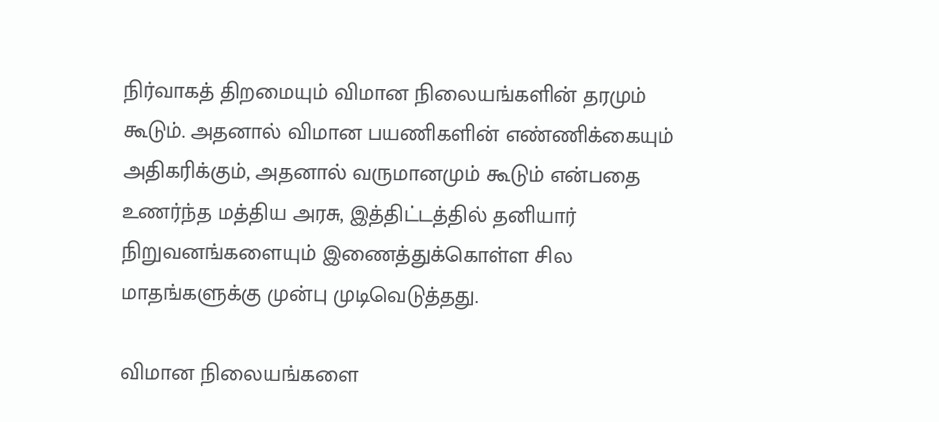நிர்வாகத் திறமையும் விமான நிலையங்களின் தரமும் கூடும். அதனால் விமான பயணிகளின் எண்ணிக்கையும் அதிகரிக்கும், அதனால் வருமானமும் கூடும் என்பதை உணர்ந்த மத்திய அரசு, இத்திட்டத்தில் தனியார் நிறுவனங்களையும் இணைத்துக்கொள்ள சில மாதங்களுக்கு முன்பு முடிவெடுத்தது.

விமான நிலையங்களை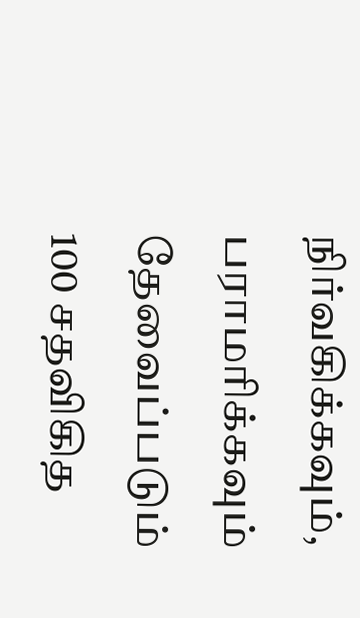நிர்வகிக்கவும், பராமரிக்கவும் தேவைப்படும் 100 சதவிகித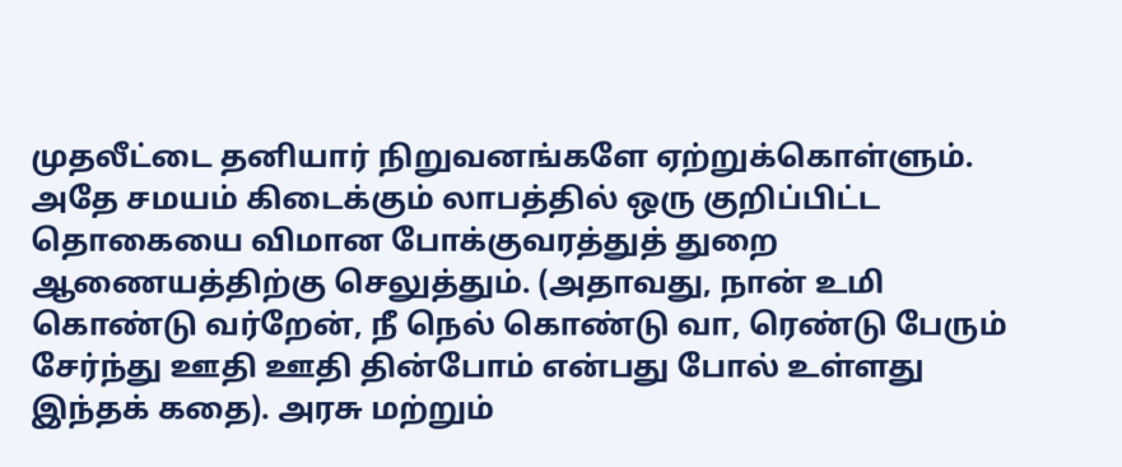முதலீட்டை தனியார் நிறுவனங்களே ஏற்றுக்கொள்ளும். அதே சமயம் கிடைக்கும் லாபத்தில் ஒரு குறிப்பிட்ட தொகையை விமான போக்குவரத்துத் துறை ஆணையத்திற்கு செலுத்தும். (அதாவது, நான் உமி கொண்டு வர்றேன், நீ நெல் கொண்டு வா, ரெண்டு பேரும் சேர்ந்து ஊதி ஊதி தின்போம் என்பது போல் உள்ளது இந்தக் கதை). அரசு மற்றும்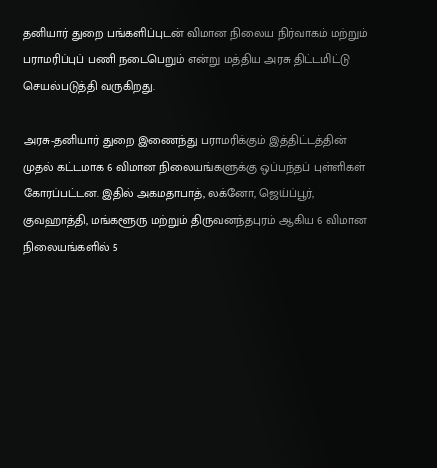தனியார் துறை பங்களிப்புடன் விமான நிலைய நிர்வாகம் மற்றும் பராமரிப்புப் பணி நடைபெறும் என்று மத்திய அரசு திட்டமிட்டு செயல்படுத்தி வருகிறது.

அரசு-தனியார் துறை இணைந்து பராமரிக்கும் இத்திட்டத்தின் முதல் கட்டமாக 6 விமான நிலையங்களுக்கு ஒப்பந்தப் புள்ளிகள் கோரப்பட்டன. இதில் அகமதாபாத், லக்னோ, ஜெய்ப்பூர், குவஹாத்தி, மங்களூரு மற்றும் திருவனந்தபுரம் ஆகிய 6 விமான நிலையங்களில் 5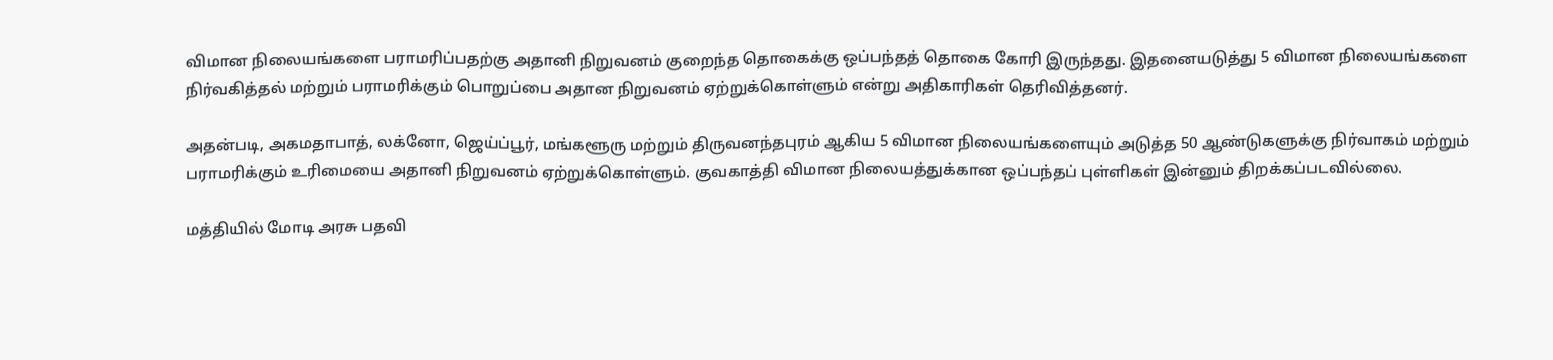விமான நிலையங்களை பராமரிப்பதற்கு அதானி நிறுவனம் குறைந்த தொகைக்கு ஒப்பந்தத் தொகை கோரி இருந்தது. இதனையடுத்து 5 விமான நிலையங்களை நிர்வகித்தல் மற்றும் பராமரிக்கும் பொறுப்பை அதான நிறுவனம் ஏற்றுக்கொள்ளும் என்று அதிகாரிகள் தெரிவித்தனர்.

அதன்படி, அகமதாபாத், லக்னோ, ஜெய்ப்பூர், மங்களூரு மற்றும் திருவனந்தபுரம் ஆகிய 5 விமான நிலையங்களையும் அடுத்த 50 ஆண்டுகளுக்கு நிர்வாகம் மற்றும் பராமரிக்கும் உரிமையை அதானி நிறுவனம் ஏற்றுக்கொள்ளும். குவகாத்தி விமான நிலையத்துக்கான ஒப்பந்தப் புள்ளிகள் இன்னும் திறக்கப்படவில்லை.

மத்தியில் மோடி அரசு பதவி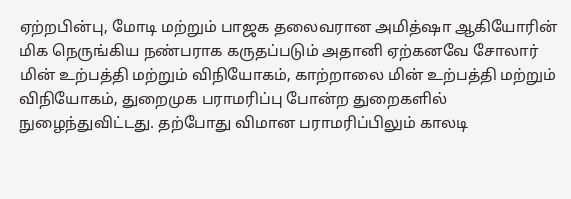ஏற்றபின்பு, மோடி மற்றும் பாஜக தலைவரான அமித்ஷா ஆகியோரின் மிக நெருங்கிய நண்பராக கருதப்படும் அதானி ஏற்கனவே சோலார் மின் உற்பத்தி மற்றும் விநியோகம், காற்றாலை மின் உற்பத்தி மற்றும் விநியோகம், துறைமுக பராமரிப்பு போன்ற துறைகளில் நுழைந்துவிட்டது. தற்போது விமான பராமரிப்பிலும் காலடி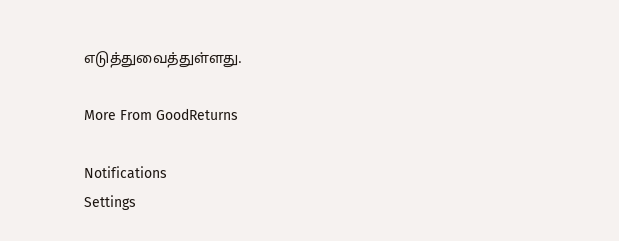எடுத்துவைத்துள்ளது.

More From GoodReturns

Notifications
Settings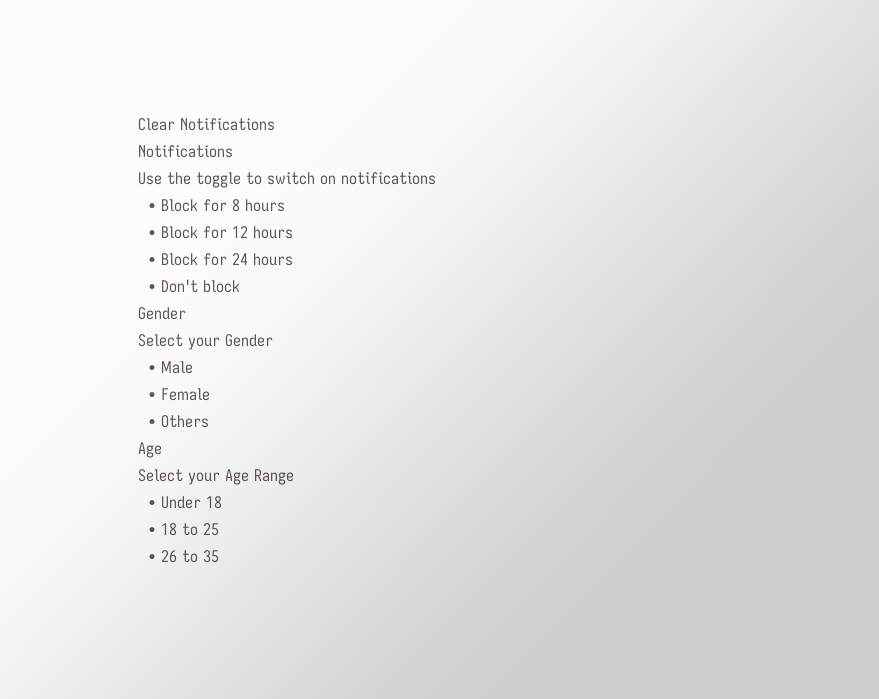Clear Notifications
Notifications
Use the toggle to switch on notifications
  • Block for 8 hours
  • Block for 12 hours
  • Block for 24 hours
  • Don't block
Gender
Select your Gender
  • Male
  • Female
  • Others
Age
Select your Age Range
  • Under 18
  • 18 to 25
  • 26 to 35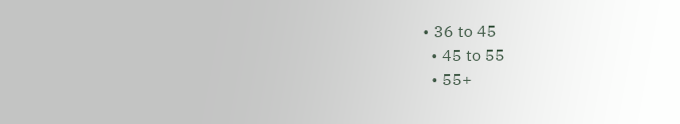• 36 to 45
  • 45 to 55
  • 55+